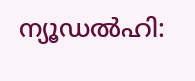ന്യൂഡൽഹി: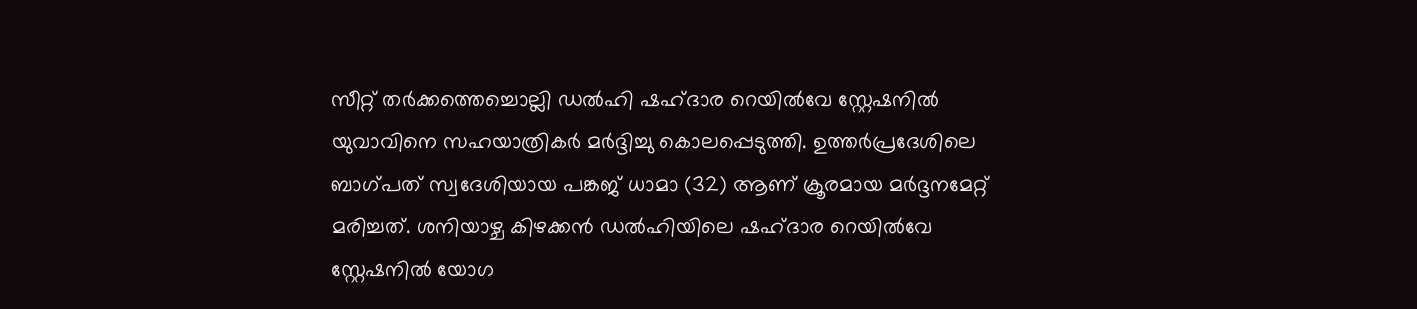സീറ്റ് തർക്കത്തെച്ചൊല്ലി ഡൽഹി ഷഹ്ദാര റെയിൽവേ സ്റ്റേഷനിൽ യുവാവിനെ സഹയാത്രികർ മർദ്ദിച്ചു കൊലപ്പെടുത്തി. ഉത്തർപ്രദേശിലെ ബാഗ്പത് സ്വദേശിയായ പങ്കജ് ധാമാ (32) ആണ് ക്രൂരമായ മർദ്ദനമേറ്റ് മരിച്ചത്. ശനിയാഴ്ച കിഴക്കൻ ഡൽഹിയിലെ ഷഹ്ദാര റെയിൽവേ സ്റ്റേഷനിൽ യോഗ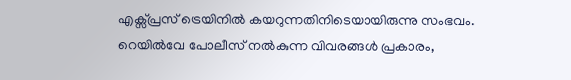എക്സ്പ്രസ് ട്രെയിനിൽ കയറുന്നതിനിടെയായിരുന്നു സംഭവം.
റെയിൽവേ പോലീസ് നൽകുന്ന വിവരങ്ങൾ പ്രകാരം,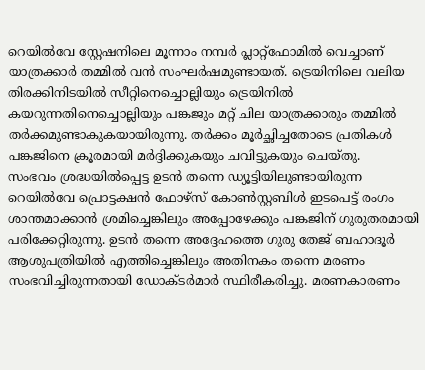റെയിൽവേ സ്റ്റേഷനിലെ മൂന്നാം നമ്പർ പ്ലാറ്റ്ഫോമിൽ വെച്ചാണ് യാത്രക്കാർ തമ്മിൽ വൻ സംഘർഷമുണ്ടായത്. ട്രെയിനിലെ വലിയ തിരക്കിനിടയിൽ സീറ്റിനെച്ചൊല്ലിയും ട്രെയിനിൽ കയറുന്നതിനെച്ചൊല്ലിയും പങ്കജും മറ്റ് ചില യാത്രക്കാരും തമ്മിൽ തർക്കമുണ്ടാകുകയായിരുന്നു. തർക്കം മൂർച്ഛിച്ചതോടെ പ്രതികൾ പങ്കജിനെ ക്രൂരമായി മർദ്ദിക്കുകയും ചവിട്ടുകയും ചെയ്തു.
സംഭവം ശ്രദ്ധയിൽപ്പെട്ട ഉടൻ തന്നെ ഡ്യൂട്ടിയിലുണ്ടായിരുന്ന റെയിൽവേ പ്രൊട്ടക്ഷൻ ഫോഴ്സ് കോൺസ്റ്റബിൾ ഇടപെട്ട് രംഗം ശാന്തമാക്കാൻ ശ്രമിച്ചെങ്കിലും അപ്പോഴേക്കും പങ്കജിന് ഗുരുതരമായി പരിക്കേറ്റിരുന്നു. ഉടൻ തന്നെ അദ്ദേഹത്തെ ഗുരു തേജ് ബഹാദൂർ ആശുപത്രിയിൽ എത്തിച്ചെങ്കിലും അതിനകം തന്നെ മരണം സംഭവിച്ചിരുന്നതായി ഡോക്ടർമാർ സ്ഥിരീകരിച്ചു. മരണകാരണം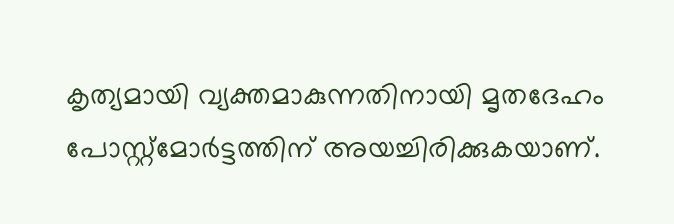കൃത്യമായി വ്യക്തമാകുന്നതിനായി മൃതദേഹം പോസ്റ്റ്മോർട്ടത്തിന് അയച്ചിരിക്കുകയാണ്.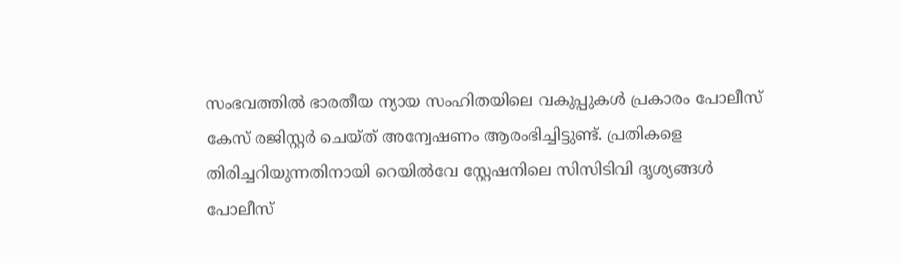സംഭവത്തിൽ ഭാരതീയ ന്യായ സംഹിതയിലെ വകുപ്പുകൾ പ്രകാരം പോലീസ് കേസ് രജിസ്റ്റർ ചെയ്ത് അന്വേഷണം ആരംഭിച്ചിട്ടുണ്ട്. പ്രതികളെ തിരിച്ചറിയുന്നതിനായി റെയിൽവേ സ്റ്റേഷനിലെ സിസിടിവി ദൃശ്യങ്ങൾ പോലീസ്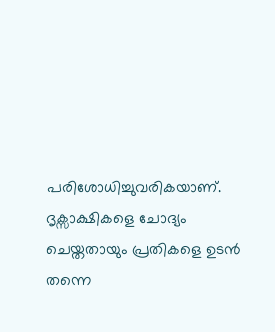പരിശോധിച്ചുവരികയാണ്. ദൃക്സാക്ഷികളെ ചോദ്യം ചെയ്തതായും പ്രതികളെ ഉടൻ തന്നെ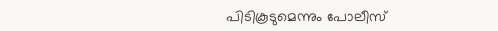പിടികൂടുമെന്നും പോലീസ്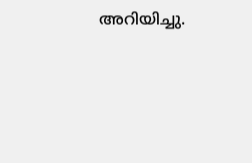അറിയിച്ചു.